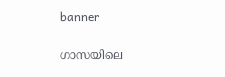banner

ഗാസയിലെ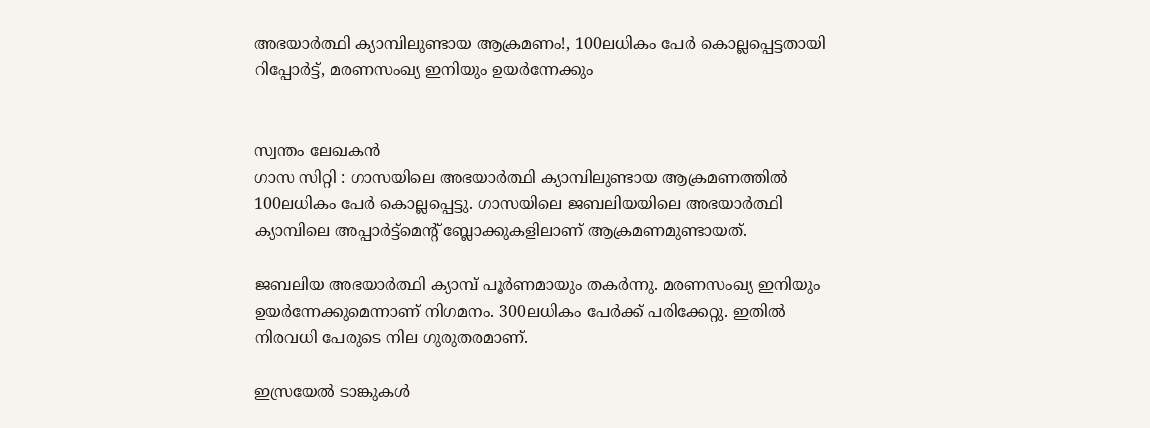അഭയാര്‍ത്ഥി ക്യാമ്പിലുണ്ടായ ആക്രമണം!, 100ലധികം പേര്‍ കൊല്ലപ്പെട്ടതായി റിപ്പോർട്ട്, മരണസംഖ്യ ഇനിയും ഉയർന്നേക്കും


സ്വന്തം ലേഖകൻ
ഗാസ സിറ്റി : ഗാസയിലെ അഭയാര്‍ത്ഥി ക്യാമ്പിലുണ്ടായ ആക്രമണത്തില്‍ 100ലധികം പേര്‍ കൊല്ലപ്പെട്ടു. ഗാസയിലെ ജബലിയയിലെ അഭയാര്‍ത്ഥി ക്യാമ്പിലെ അപ്പാര്‍ട്ട്‌മെന്റ് ബ്ലോക്കുകളിലാണ് ആക്രമണമുണ്ടായത്.

ജബലിയ അഭയാര്‍ത്ഥി ക്യാമ്പ് പൂര്‍ണമായും തകര്‍ന്നു. മരണസംഖ്യ ഇനിയും ഉയര്‍ന്നേക്കുമെന്നാണ് നിഗമനം. 300ലധികം പേര്‍ക്ക് പരിക്കേറ്റു. ഇതില്‍ നിരവധി പേരുടെ നില ഗുരുതരമാണ്.

ഇസ്രയേല്‍ ടാങ്കുകള്‍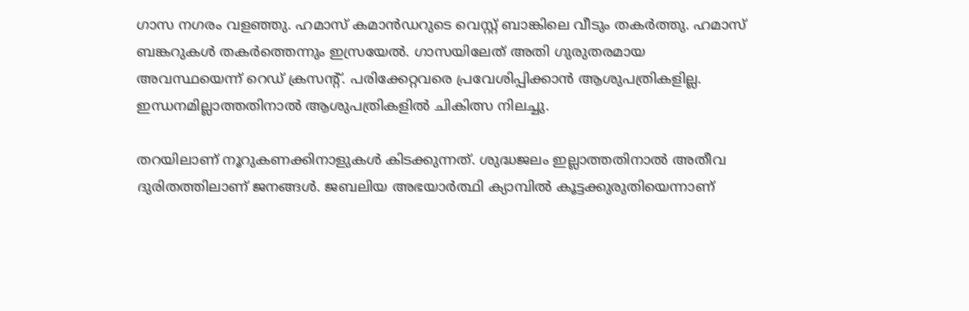ഗാസ നഗരം വളഞ്ഞു. ഹമാസ് കമാന്‍ഡറുടെ വെസ്റ്റ് ബാങ്കിലെ വീടും തകര്‍ത്തു. ഹമാസ് ബങ്കറുകള്‍ തകര്‍ത്തെന്നും ഇസ്രയേല്‍. ഗാസയിലേത് അതി ഗുരുതരമായ അവസ്ഥയെന്ന് റെഡ് ക്രസന്റ്. പരിക്കേറ്റവരെ പ്രവേശിപ്പിക്കാന്‍ ആശുപത്രികളില്ല. ഇന്ധനമില്ലാത്തതിനാല്‍ ആശുപത്രികളില്‍ ചികിത്സ നിലച്ചു.

തറയിലാണ് നൂറുകണക്കിനാളുകള്‍ കിടക്കുന്നത്. ശുദ്ധജലം ഇല്ലാത്തതിനാല്‍ അതീവ ദുരിതത്തിലാണ് ജനങ്ങള്‍. ജബലിയ അഭയാര്‍ത്ഥി ക്യാമ്പില്‍ കൂട്ടക്കുരുതിയെന്നാണ്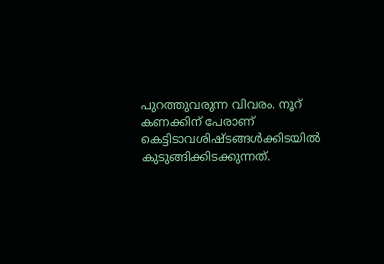പുറത്തുവരുന്ന വിവരം. നൂറ് കണക്കിന് പേരാണ് കെട്ടിടാവശിഷ്ടങ്ങള്‍ക്കിടയില്‍ കുടുങ്ങിക്കിടക്കുന്നത്.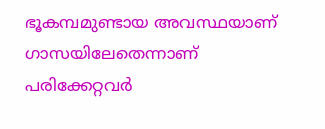ഭൂകമ്പമുണ്ടായ അവസ്ഥയാണ് ഗാസയിലേതെന്നാണ് പരിക്കേറ്റവര്‍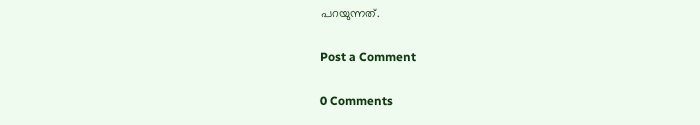പറയുന്നത്.

Post a Comment

0 Comments